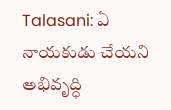Talasani: ఏ నాయకుడు చేయని అభివృద్ధి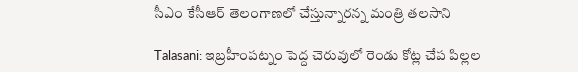సీఎం కేసీఆర్ తెలంగాణలో చేస్తున్నారన్న మంత్రి తలసాని

Talasani: ఇబ్రహీంపట్నం పెద్ద చెరువులో రెండు కోట్ల చేప పిల్లల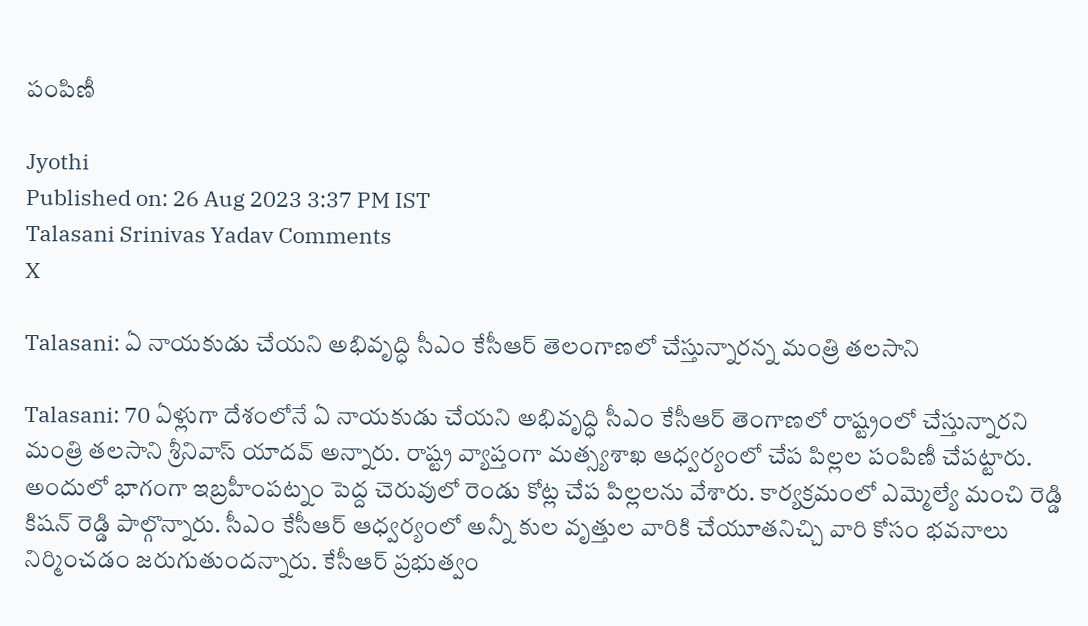పంపిణీ

Jyothi
Published on: 26 Aug 2023 3:37 PM IST
Talasani Srinivas Yadav Comments
X

Talasani: ఏ నాయకుడు చేయని అభివృద్ధి సీఎం కేసీఆర్ తెలంగాణలో చేస్తున్నారన్న మంత్రి తలసాని

Talasani: 70 ఏళ్లుగా దేశంలోనే ఏ నాయకుడు చేయని అభివృద్ధి సీఎం కేసీఆర్ తెంగాణలో రాష్ట్రంలో చేస్తున్నారని మంత్రి తలసాని శ్రీనివాస్ యాదవ్ అన్నారు. రాష్ట్ర వ్యాప్తంగా మత్స్యశాఖ ఆధ్వర్యంలో చేప పిల్లల పంపిణీ చేపట్టారు. అందులో భాగంగా ఇబ్రహీంపట్నం పెద్ద చెరువులో రెండు కోట్ల చేప పిల్లలను వేశారు. కార్యక్రమంలో ఎమ్మెల్యే మంచి రెడ్డి కిషన్ రెడ్డి పాల్గొన్నారు. సీఎం కేసీఆర్ ఆధ్వర్యంలో అన్నీ కుల వృత్తుల వారికి చేయూతనిచ్చి వారి కోసం భవనాలు నిర్మించడం జరుగుతుందన్నారు. కేసీఆర్ ప్రభుత్వం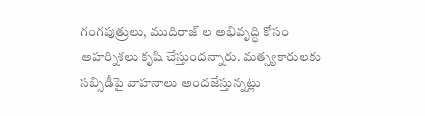గంగపుత్రులు, ముదిరాజ్‌ ల అభివృద్ధి కోసం అహర్నిశలు కృషి చేస్తుందన్నారు. మత్స్యకారులకు సబ్సిడీపై వాహనాలు అందజేస్తున్నట్లు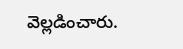వెల్లడించారు.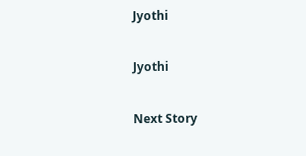Jyothi

Jyothi

Next Story